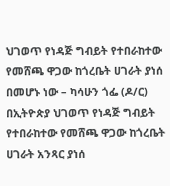ህገወጥ የነዳጅ ግብይት የተበራከተው የመሸጫ ዋጋው ከጎረቤት ሀገራት ያነሰ በመሆኑ ነው – ካሳሁን ጎፌ (ዶ/ር)
በኢትዮጵያ ህገወጥ የነዳጅ ግብይት የተበራከተው የመሸጫ ዋጋው ከጎረቤት ሀገራት አንጻር ያነሰ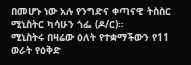በመሆኑ ነው አሉ የንግድና ቀጣናዊ ትስስር ሚኒስትር ካሳሁን ጎፌ (ዶ/ር)።
ሚኒስትሩ በዛሬው ዕለት የተቋማችውን የ11 ወራት የዕቅድ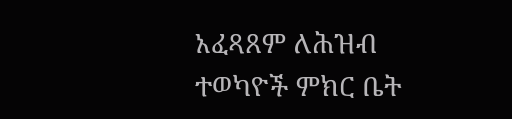አፈጻጸም ለሕዝብ ተወካዮች ምክር ቤት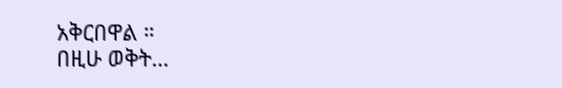አቅርበዋል ።
በዚሁ ወቅት…